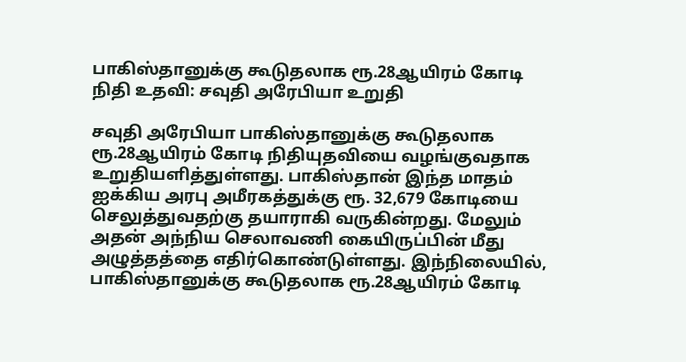பாகிஸ்தானுக்கு கூடுதலாக ரூ.28ஆயிரம் கோடி நிதி உதவி: சவுதி அரேபியா உறுதி

சவுதி அரேபியா பாகிஸ்தானுக்கு கூடுதலாக ரூ.28ஆயிரம் கோடி நிதியுதவியை வழங்குவதாக உறுதியளித்துள்ளது. பாகிஸ்தான் இந்த மாதம் ஐக்கிய அரபு அமீரகத்துக்கு ரூ. 32,679 கோடியை செலுத்துவதற்கு தயாராகி வருகின்றது. மேலும் அதன் அந்நிய செலாவணி கையிருப்பின் மீது அழுத்தத்தை எதிர்கொண்டுள்ளது. இந்நிலையில், பாகிஸ்தானுக்கு கூடுதலாக ரூ.28ஆயிரம் கோடி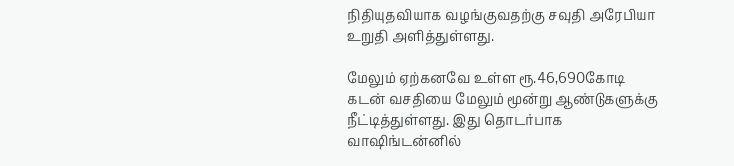நிதியுதவியாக வழங்குவதற்கு சவுதி அரேபியா உறுதி அளித்துள்ளது.

மேலும் ஏற்கனவே உள்ள ரூ.46,690கோடி கடன் வசதியை மேலும் மூன்று ஆண்டுகளுக்கு நீட்டித்துள்ளது. இது தொடர்பாக வாஷிங்டன்னில்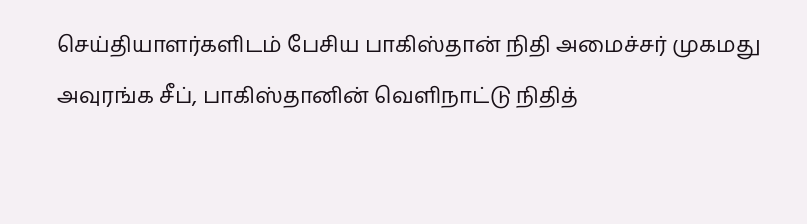செய்தியாளர்களிடம் பேசிய பாகிஸ்தான் நிதி அமைச்சர் முகமது அவுரங்க சீப், பாகிஸ்தானின் வெளிநாட்டு நிதித்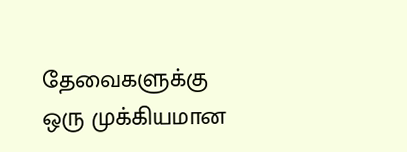தேவைகளுக்கு ஒரு முக்கியமான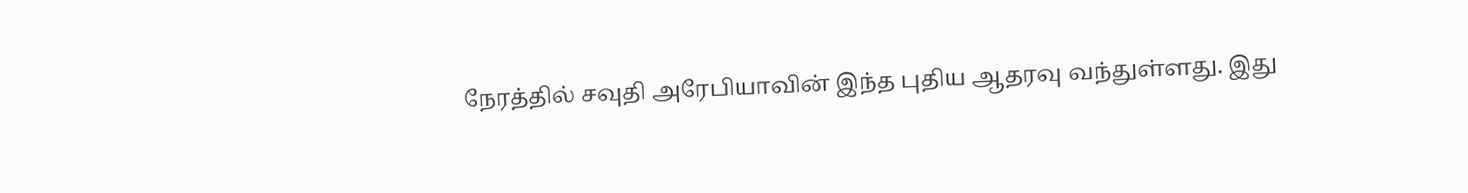நேரத்தில் சவுதி அரேபியாவின் இந்த புதிய ஆதரவு வந்துள்ளது. இது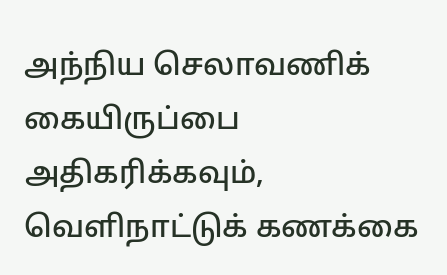அந்நிய செலாவணிக் கையிருப்பை அதிகரிக்கவும், வெளிநாட்டுக் கணக்கை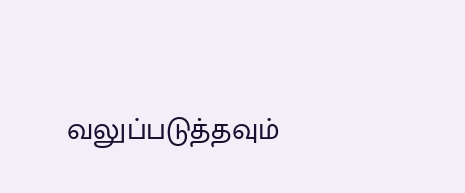வலுப்படுத்தவும்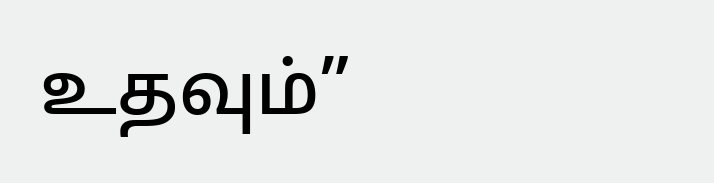உதவும்”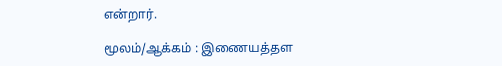என்றார்.

மூலம்/ஆக்கம் : இணையத்தள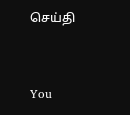செய்தி


You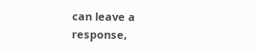can leave a response,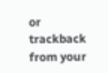or trackback from your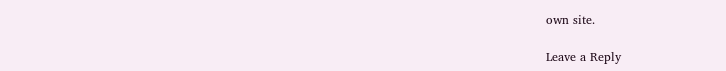own site.

Leave a Reply